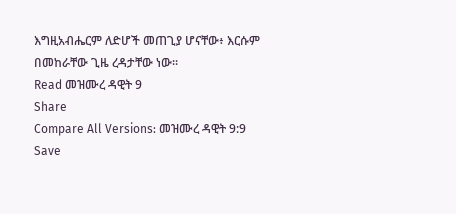እግዚአብሔርም ለድሆች መጠጊያ ሆናቸው፥ እርሱም በመከራቸው ጊዜ ረዳታቸው ነው።
Read መዝሙረ ዳዊት 9
Share
Compare All Versions: መዝሙረ ዳዊት 9:9
Save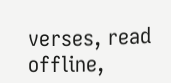verses, read offline,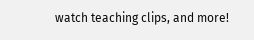watch teaching clips, and more!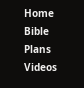Home
Bible
Plans
Videos